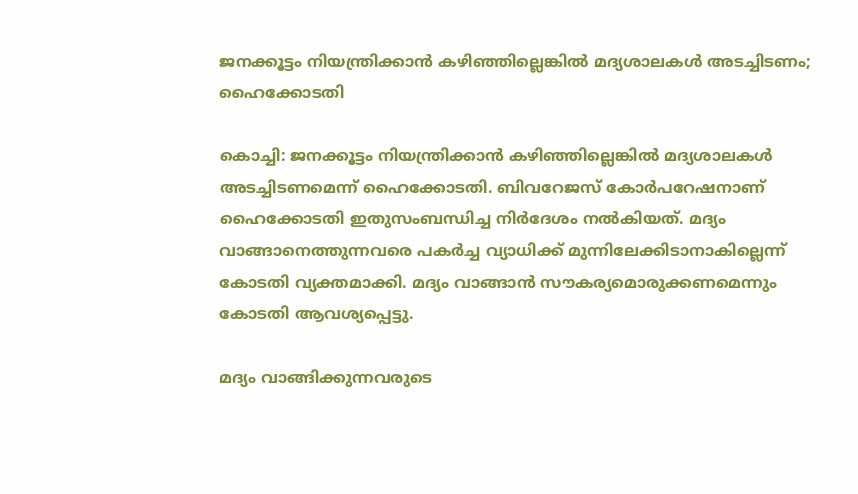ജനക്കൂട്ടം നിയന്ത്രിക്കാൻ കഴിഞ്ഞില്ലെങ്കിൽ മദ്യശാലകൾ അടച്ചിടണം; ഹൈക്കോടതി

കൊച്ചി: ജനക്കൂട്ടം നിയന്ത്രിക്കാൻ കഴിഞ്ഞില്ലെങ്കിൽ മദ്യശാലകൾ അടച്ചിടണമെന്ന് ഹൈക്കോടതി. ബിവറേജസ് കോർപറേഷനാണ് ഹൈക്കോടതി ഇതുസംബന്ധിച്ച നിർദേശം നൽകിയത്. മദ്യം വാങ്ങാനെത്തുന്നവരെ പകർച്ച വ്യാധിക്ക് മുന്നിലേക്കിടാനാകില്ലെന്ന് കോടതി വ്യക്തമാക്കി. മദ്യം വാങ്ങാൻ സൗകര്യമൊരുക്കണമെന്നും കോടതി ആവശ്യപ്പെട്ടു.

മദ്യം വാങ്ങിക്കുന്നവരുടെ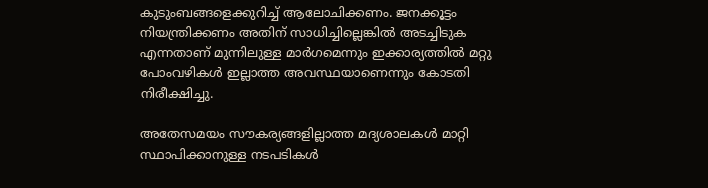കുടുംബങ്ങളെക്കുറിച്ച് ആലോചിക്കണം. ജനക്കൂട്ടം നിയന്ത്രിക്കണം അതിന് സാധിച്ചില്ലെങ്കിൽ അടച്ചിടുക എന്നതാണ് മുന്നിലുള്ള മാർഗമെന്നും ഇക്കാര്യത്തിൽ മറ്റു പോംവഴികൾ ഇല്ലാത്ത അവസ്ഥയാണെന്നും കോടതി നിരീക്ഷിച്ചു.

അതേസമയം സൗകര്യങ്ങളില്ലാത്ത മദ്യശാലകൾ മാറ്റി സ്ഥാപിക്കാനുള്ള നടപടികൾ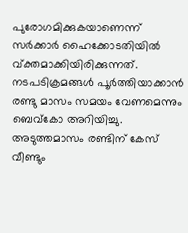പുരോഗമിക്കുകയാണെന്ന് സർക്കാർ ഹൈക്കോടതിയിൽ വ്ക്തമാക്കിയിരിക്കുന്നത്. നടപടിക്രമങ്ങൾ പൂർത്തിയാക്കാൻ രണ്ടു മാസം സമയം വേണമെന്നും ബെവ്കോ അറിയിച്ചു. അടുത്തമാസം രണ്ടിന് കേസ് വീണ്ടും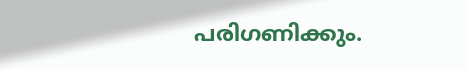പരിഗണിക്കും.